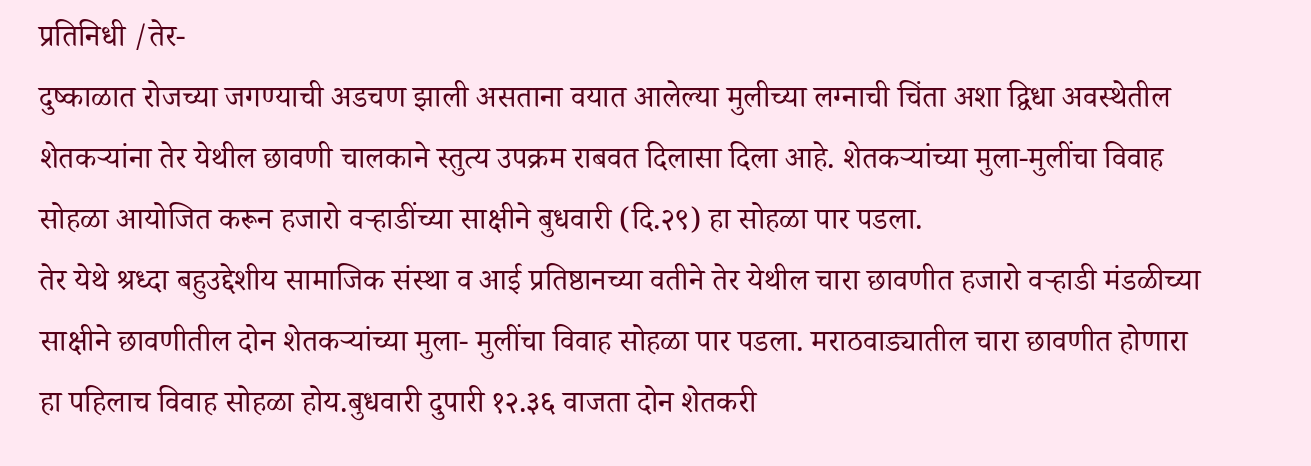प्रतिनिधी /तेर-
दुष्काळात रोजच्या जगण्याची अडचण झाली असताना वयात आलेल्या मुलीच्या लग्नाची चिंता अशा द्विधा अवस्थेतील शेतकऱ्यांना तेर येथील छावणी चालकाने स्तुत्य उपक्रम राबवत दिलासा दिला आहे. शेतकऱ्यांच्या मुला-मुलींचा विवाह सोहळा आयोजित करून हजारो वऱ्हाडींच्या साक्षीने बुधवारी (दि.२९) हा सोहळा पार पडला.
तेर येथे श्रध्दा बहुउद्देशीय सामाजिक संस्था व आई प्रतिष्ठानच्या वतीने तेर येथील चारा छावणीत हजारो वऱ्हाडी मंडळीच्या साक्षीने छावणीतील दोन शेतकऱ्यांच्या मुला- मुलींचा विवाह सोहळा पार पडला. मराठवाड्यातील चारा छावणीत होणारा हा पहिलाच विवाह सोहळा होय.बुधवारी दुपारी १२.३६ वाजता दोन शेतकरी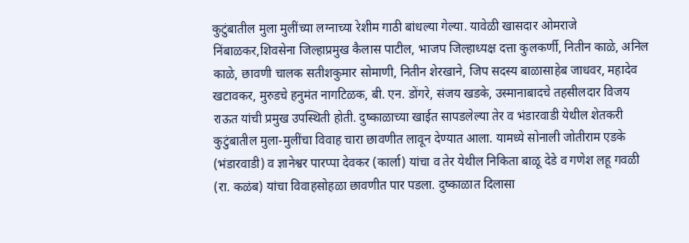कुटुंबातील मुला मुलींच्या लग्नाच्या रेशीम गाठी बांधल्या गेल्या. यावेळी खासदार ओमराजे निंबाळकर,शिवसेना जिल्हाप्रमुख कैलास पाटील, भाजप जिल्हाध्यक्ष दत्ता कुलकर्णी, नितीन काळे, अनिल काळे, छावणी चालक सतीशकुमार सोमाणी, नितीन शेरखाने, जिप सदस्य बाळासाहेब जाधवर, महादेव खटावकर, मुरुडचे हनुमंत नागटिळक, बी. एन. डोंगरे, संजय खडके, उस्मानाबादचे तहसीलदार विजय राऊत यांची प्रमुख उपस्थिती होती. दुष्काळाच्या खाईत सापडलेल्या तेर व भंडारवाडी येथील शेतकरी कुटुंबातील मुला-मुलींचा विवाह चारा छावणीत लावून देण्यात आला. यामध्ये सोनाली जोतीराम एडके (भंडारवाडी) व ज्ञानेश्वर पारप्पा देवकर (कार्ला) यांचा व तेर येथील निकिता बाळू देडे व गणेश लहू गवळी (रा. कळंब) यांचा विवाहसोहळा छावणीत पार पडला. दुष्काळात दिलासा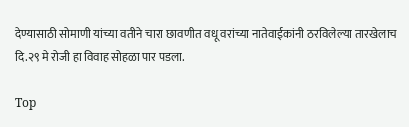देण्यासाठी सोमाणी यांच्या वतीने चारा छावणीत वधू वरांच्या नातेवाईकांनी ठरविलेल्या तारखेलाच दि.२९ मे रोजी हा विवाह सोहळा पार पडला.

Top